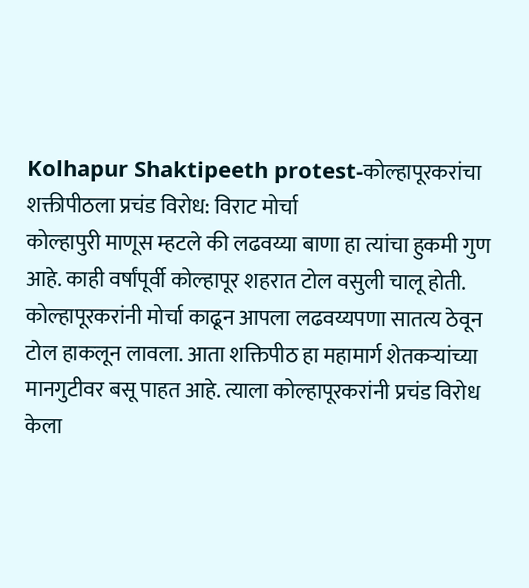Kolhapur Shaktipeeth protest-कोल्हापूरकरांचा शक्तीपीठला प्रचंड विरोध: विराट मोर्चा
कोल्हापुरी माणूस म्हटले की लढवय्या बाणा हा त्यांचा हुकमी गुण आहे. काही वर्षांपूर्वी कोल्हापूर शहरात टोल वसुली चालू होती. कोल्हापूरकरांनी मोर्चा काढून आपला लढवय्यपणा सातत्य ठेवून टोल हाकलून लावला. आता शक्तिपीठ हा महामार्ग शेतकऱ्यांच्या मानगुटीवर बसू पाहत आहे. त्याला कोल्हापूरकरांनी प्रचंड विरोध केला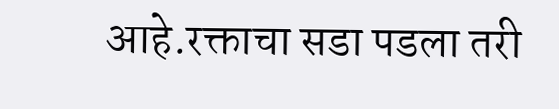आहे.रक्ताचा सडा पडला तरी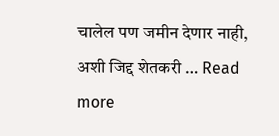चालेल पण जमीन देणार नाही, अशी जिद्द शेतकरी … Read more